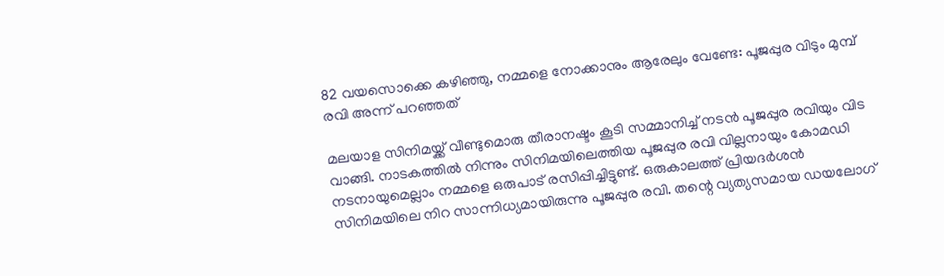82 വയസൊക്കെ കഴിഞ്ഞു, നമ്മളെ നോക്കാനും ആരേലും വേണ്ടേ: പൂജപ്പുര വിടും മുമ്പ് രവി അന്ന് പറഞ്ഞത്

മലയാള സിനിമയ്ക്ക് വീണ്ടുമൊരു തീരാനഷ്ടം കൂടി സമ്മാനിച്ച് നടന്‍ പൂജപ്പുര രവിയും വിട വാങ്ങി. നാടകത്തില്‍ നിന്നും സിനിമയിലെത്തിയ പൂജപ്പുര രവി വില്ലനായും കോമഡി നടനായുമെല്ലാം നമ്മളെ ഒരുപാട് രസിപ്പിച്ചിട്ടുണ്ട്. ഒരുകാലത്ത് പ്രിയദർശന്‍ സിനിമയിലെ നിറ സാന്നിധ്യമായിരുന്നു പൂജപ്പുര രവി. തന്റെ വ്യത്യസമായ ഡയലോഗ്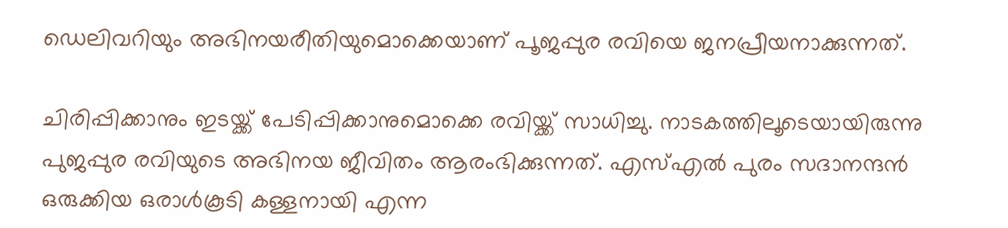ഡെലിവറിയും അഭിനയരീതിയുമൊക്കെയാണ് പൂജപ്പുര രവിയെ ജനപ്രീയനാക്കുന്നത്.

ചിരിപ്പിക്കാനും ഇടയ്ക്ക് പേടിപ്പിക്കാനുമൊക്കെ രവിയ്ക്ക് സാധിച്ചു. നാടകത്തിലൂടെയായിരുന്നു പുജപ്പുര രവിയുടെ അഭിനയ ജീവിതം ആരംഭിക്കുന്നത്. എസ്എല്‍ പുരം സദാനന്ദന്‍ ഒരുക്കിയ ഒരാള്‍കൂടി കള്ളനായി എന്ന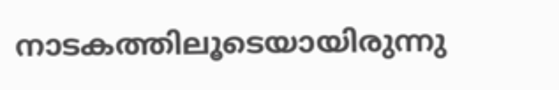നാടകത്തിലൂടെയായിരുന്നു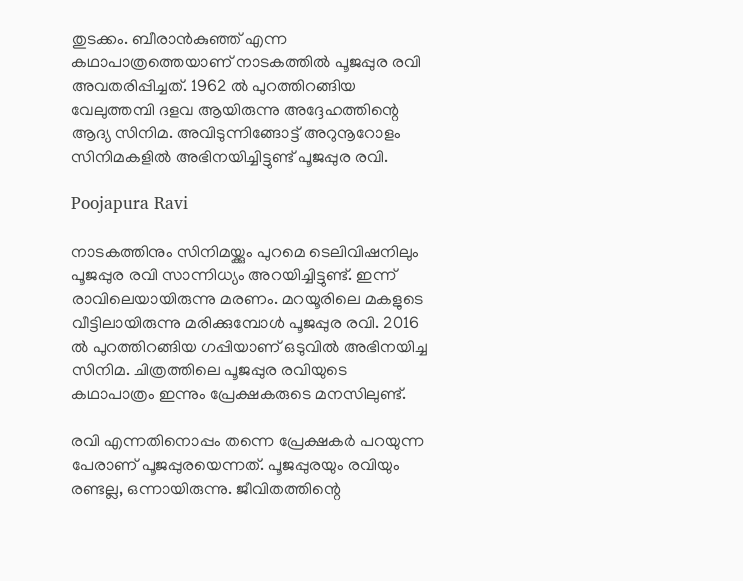തുടക്കം. ബീരാന്‍കുഞ്ഞ് എന്ന കഥാപാത്രത്തെയാണ് നാടകത്തില്‍ പൂജപ്പുര രവി അവതരിപ്പിച്ചത്. 1962 ല്‍ പുറത്തിറങ്ങിയ വേലുത്തമ്പി ദളവ ആയിരുന്നു അദ്ദേഹത്തിന്റെ ആദ്യ സിനിമ. അവിടുന്നിങ്ങോട്ട് അറുനൂറോളം സിനിമകളില്‍ അഭിനയിച്ചിട്ടുണ്ട് പൂജപ്പുര രവി.

Poojapura Ravi

നാടകത്തിനും സിനിമയ്ക്കും പുറമെ ടെലിവിഷനിലും പൂജപ്പുര രവി സാന്നിധ്യം അറയിച്ചിട്ടുണ്ട്. ഇന്ന് രാവിലെയായിരുന്നു മരണം. മറയൂരിലെ മകളുടെ വീട്ടിലായിരുന്നു മരിക്കുമ്പോള്‍ പൂജപ്പുര രവി. 2016 ല്‍ പുറത്തിറങ്ങിയ ഗപ്പിയാണ് ഒടുവില്‍ അഭിനയിച്ച സിനിമ. ചിത്രത്തിലെ പൂജപ്പുര രവിയുടെ കഥാപാത്രം ഇന്നും പ്രേക്ഷകരുടെ മനസിലുണ്ട്.

രവി എന്നതിനൊപ്പം തന്നെ പ്രേക്ഷകര്‍ പറയുന്ന പേരാണ് പൂജപ്പുരയെന്നത്. പൂജപ്പുരയും രവിയും രണ്ടല്ല, ഒന്നായിരുന്നു. ജീവിതത്തിന്റെ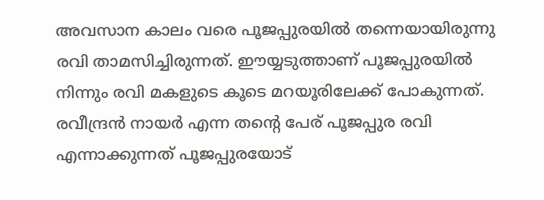അവസാന കാലം വരെ പൂജപ്പുരയില്‍ തന്നെയായിരുന്നു രവി താമസിച്ചിരുന്നത്. ഈയ്യടുത്താണ് പൂജപ്പുരയില്‍ നിന്നും രവി മകളുടെ കൂടെ മറയൂരിലേക്ക് പോകുന്നത്. രവീന്ദ്രന്‍ നായര്‍ എന്ന തന്റെ പേര് പൂജപ്പുര രവി എന്നാക്കുന്നത് പൂജപ്പുരയോട്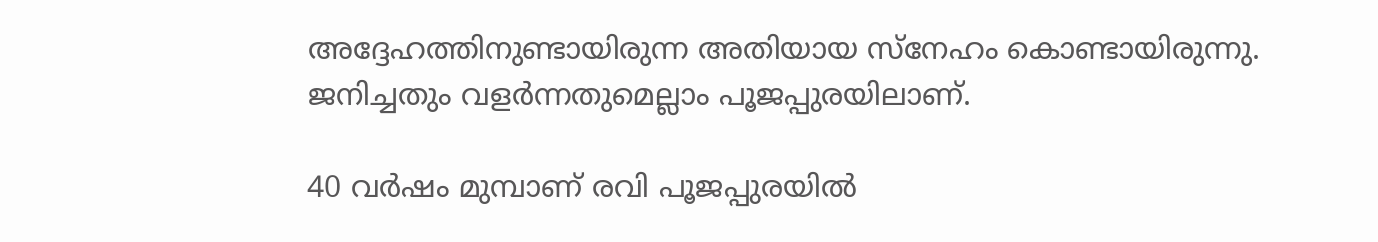അദ്ദേഹത്തിനുണ്ടായിരുന്ന അതിയായ സ്‌നേഹം കൊണ്ടായിരുന്നു. ജനിച്ചതും വളര്‍ന്നതുമെല്ലാം പൂജപ്പുരയിലാണ്.

40 വര്‍ഷം മുമ്പാണ് രവി പൂജപ്പുരയില്‍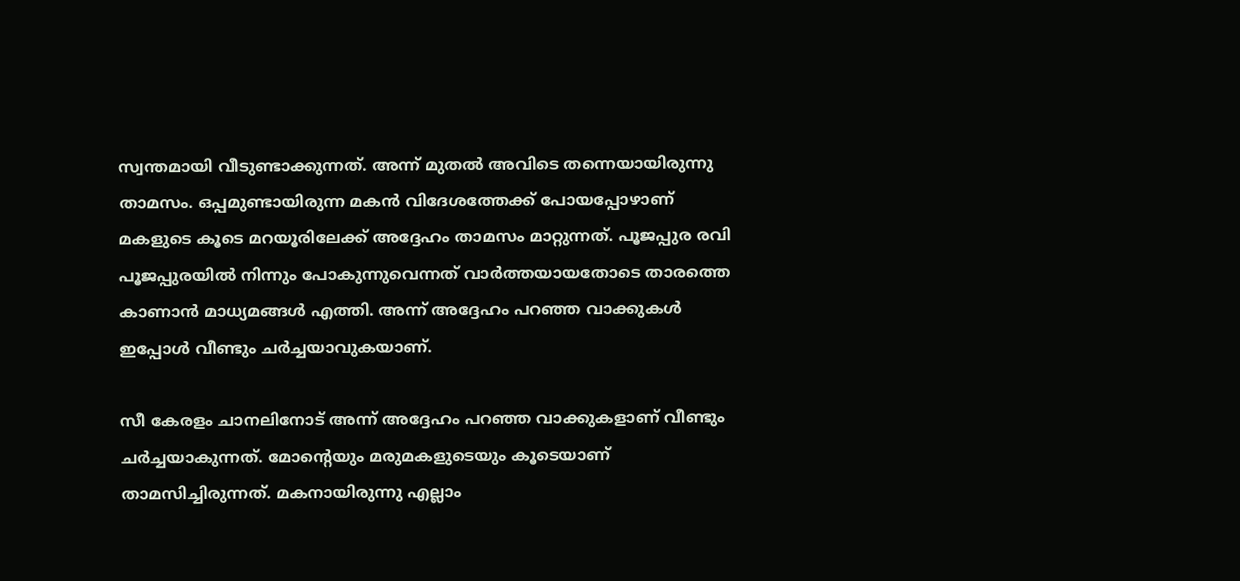സ്വന്തമായി വീടുണ്ടാക്കുന്നത്. അന്ന് മുതല്‍ അവിടെ തന്നെയായിരുന്നു താമസം. ഒപ്പമുണ്ടായിരുന്ന മകന്‍ വിദേശത്തേക്ക് പോയപ്പോഴാണ് മകളുടെ കൂടെ മറയൂരിലേക്ക് അദ്ദേഹം താമസം മാറ്റുന്നത്. പൂജപ്പുര രവി പൂജപ്പുരയില്‍ നിന്നും പോകുന്നുവെന്നത് വാര്‍ത്തയായതോടെ താരത്തെ കാണാന്‍ മാധ്യമങ്ങള്‍ എത്തി. അന്ന് അദ്ദേഹം പറഞ്ഞ വാക്കുകള്‍ ഇപ്പോള്‍ വീണ്ടും ചര്‍ച്ചയാവുകയാണ്.

സീ കേരളം ചാനലിനോട് അന്ന് അദ്ദേഹം പറഞ്ഞ വാക്കുകളാണ് വീണ്ടും ചര്‍ച്ചയാകുന്നത്. മോന്റെയും മരുമകളുടെയും കൂടെയാണ് താമസിച്ചിരുന്നത്. മകനായിരുന്നു എല്ലാം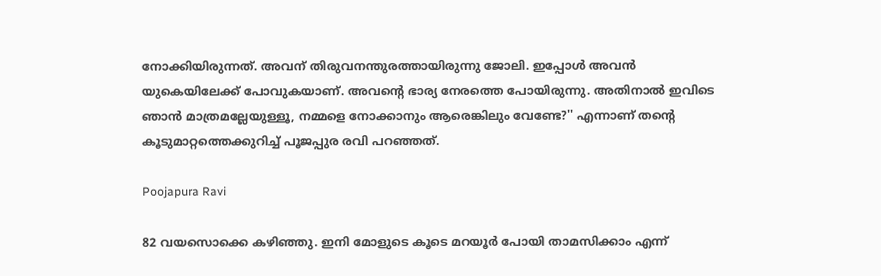നോക്കിയിരുന്നത്. അവന് തിരുവനന്തുരത്തായിരുന്നു ജോലി. ഇപ്പോള്‍ അവന്‍ യുകെയിലേക്ക് പോവുകയാണ്. അവന്റെ ഭാര്യ നേരത്തെ പോയിരുന്നു. അതിനാല്‍ ഇവിടെ ഞാന്‍ മാത്രമല്ലേയുള്ളൂ, നമ്മളെ നോക്കാനും ആരെങ്കിലും വേണ്ടേ?'' എന്നാണ് തന്റെ കൂടുമാറ്റത്തെക്കുറിച്ച് പൂജപ്പുര രവി പറഞ്ഞത്.

Poojapura Ravi

82 വയസൊക്കെ കഴിഞ്ഞു. ഇനി മോളുടെ കൂടെ മറയൂര്‍ പോയി താമസിക്കാം എന്ന്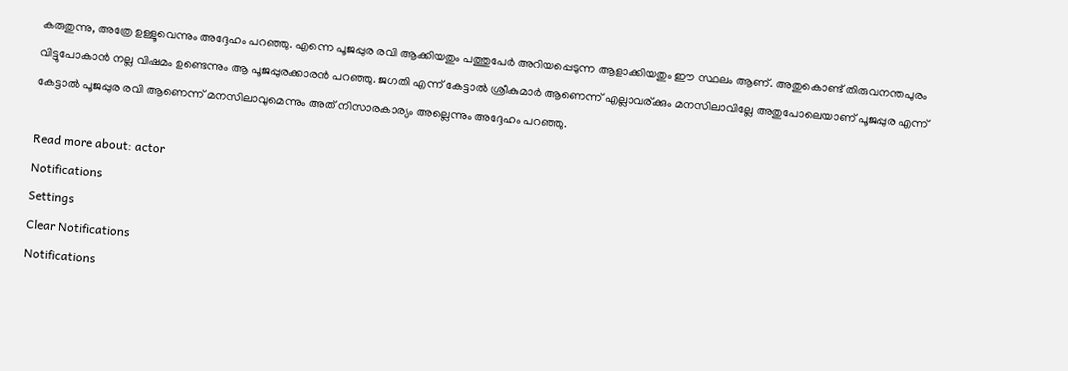കരുതുന്നു, അത്രേ ഉള്ളൂവെന്നും അദ്ദേഹം പറഞ്ഞു. എന്നെ പൂജപ്പുര രവി ആക്കിയതും പത്തുപേര്‍ അറിയപ്പെടുന്ന ആളാക്കിയതും ഈ സ്ഥലം ആണ്. അതുകൊണ്ട് തിരുവനന്തപുരം വിട്ടുപോകാന്‍ നല്ല വിഷമം ഉണ്ടെന്നും ആ പൂജപ്പുരക്കാരന്‍ പറഞ്ഞു. ജഗതി എന്ന് കേട്ടാല്‍ ശ്രീകുമാര്‍ ആണെന്ന് എല്ലാവര്ക്കും മനസിലാവില്ലേ അതുപോലെയാണ് പൂജപ്പുര എന്ന് കേട്ടാല്‍ പൂജപ്പുര രവി ആണെന്ന് മനസിലാവുമെന്നും അത് നിസാരകാര്യം അല്ലെന്നും അദ്ദേഹം പറഞ്ഞു.

Read more about: actor
Notifications
Settings
Clear Notifications
Notifications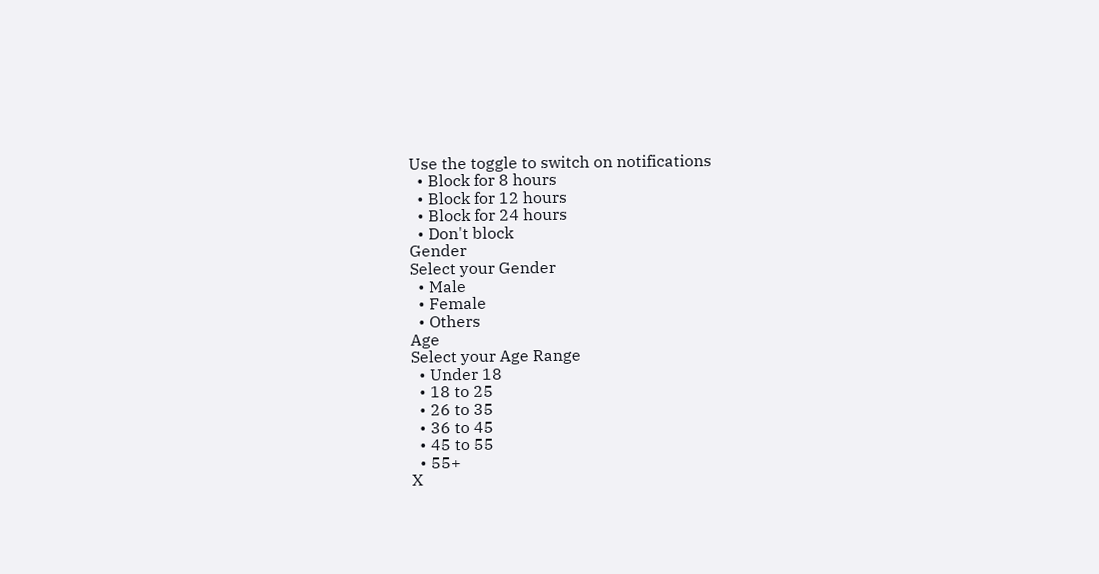Use the toggle to switch on notifications
  • Block for 8 hours
  • Block for 12 hours
  • Block for 24 hours
  • Don't block
Gender
Select your Gender
  • Male
  • Female
  • Others
Age
Select your Age Range
  • Under 18
  • 18 to 25
  • 26 to 35
  • 36 to 45
  • 45 to 55
  • 55+
X